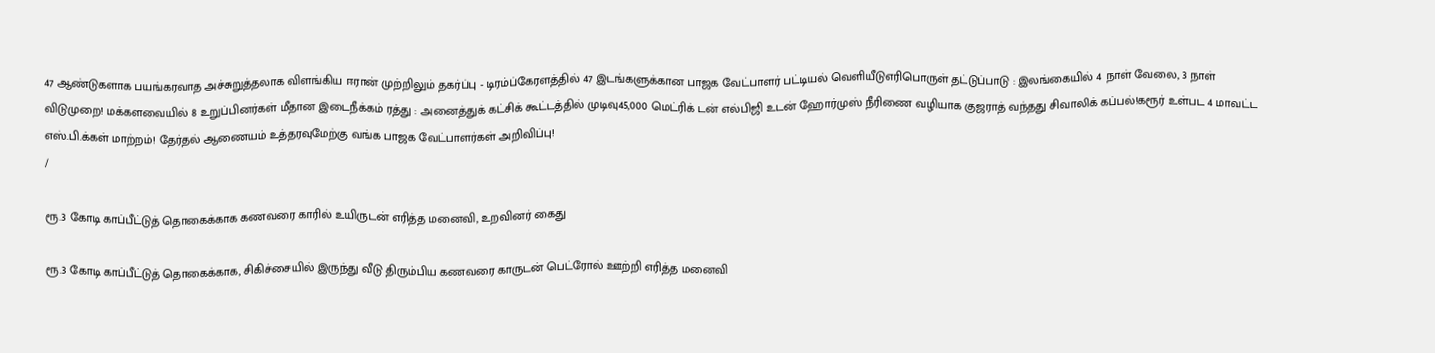47 ஆண்டுகளாக பயங்கரவாத அச்சுறுத்தலாக விளங்கிய ஈரான் முற்றிலும் தகர்ப்பு - டிரம்ப்கேரளத்தில் 47 இடங்களுக்கான பாஜக வேட்பாளர் பட்டியல் வெளியீடுஎரிபொருள் தட்டுப்பாடு : இலங்கையில் 4 நாள் வேலை, 3 நாள் விடுமுறை! மக்களவையில் 8 உறுப்பினர்கள் மீதான இடைநீக்கம் ரத்து : அனைத்துக் கட்சிக் கூட்டத்தில் முடிவு45,000 மெட்ரிக் டன் எல்பிஜி உடன் ஹோர்முஸ் நீரிணை வழியாக குஜராத் வந்தது சிவாலிக் கப்பல்!கரூர் உள்பட 4 மாவட்ட எஸ்.பி.க்கள் மாற்றம்! தேர்தல் ஆணையம் உத்தரவுமேற்கு வங்க பாஜக வேட்பாளர்கள் அறிவிப்பு!
/

ரூ.3 கோடி காப்பீட்டுத் தொகைக்காக கணவரை காரில் உயிருடன் எரித்த மனைவி, உறவினர் கைது

ரூ.3 கோடி காப்பீட்டுத் தொகைக்காக, சிகிச்சையில் இருந்து வீடு திரும்பிய கணவரை காருடன் பெட்ரோல் ஊற்றி எரித்த மனைவி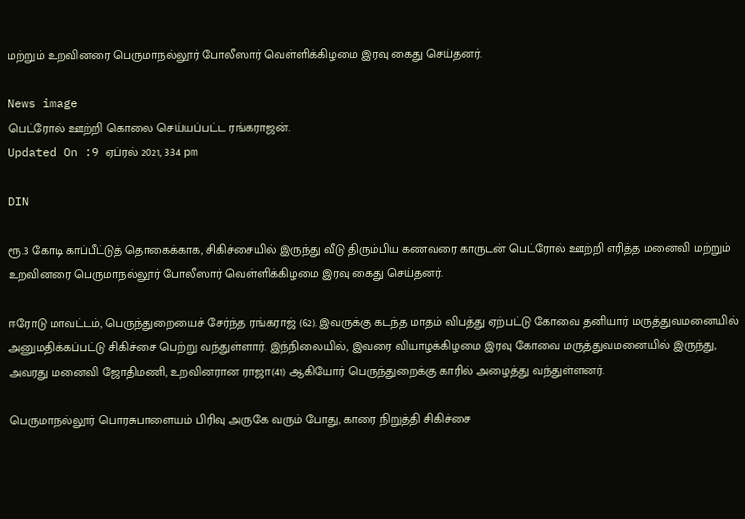மற்றும் உறவினரை பெருமாநல்லூர் போலீஸார் வெள்ளிக்கிழமை இரவு கைது செய்தனர்.

News image
பெட்ரோல் ஊற்றி கொலை செய்யப்பட்ட ரங்கராஜன்.
Updated On :9 ஏப்ரல் 2021, 3:34 pm

DIN

ரூ.3 கோடி காப்பீட்டுத் தொகைக்காக, சிகிச்சையில் இருந்து வீடு திரும்பிய கணவரை காருடன் பெட்ரோல் ஊற்றி எரித்த மனைவி மற்றும் உறவினரை பெருமாநல்லூர் போலீஸார் வெள்ளிக்கிழமை இரவு கைது செய்தனர்.

ஈரோடு மாவட்டம், பெருந்துறையைச் சேர்ந்த ரங்கராஜ் (62). இவருக்கு கடந்த மாதம் விபத்து ஏற்பட்டு கோவை தனியார் மருத்துவமனையில் அனுமதிக்கப்பட்டு சிகிச்சை பெற்று வந்துள்ளார். இந்நிலையில், இவரை வியாழக்கிழமை இரவு கோவை மருத்துவமனையில் இருந்து, அவரது மனைவி ஜோதிமணி, உறவினரான ராஜா(41) ஆகியோர் பெருந்துறைக்கு காரில் அழைத்து வந்துள்ளனர்.

பெருமாநல்லூர் பொரசுபாளையம் பிரிவு அருகே வரும் போது, காரை நிறுத்தி சிகிச்சை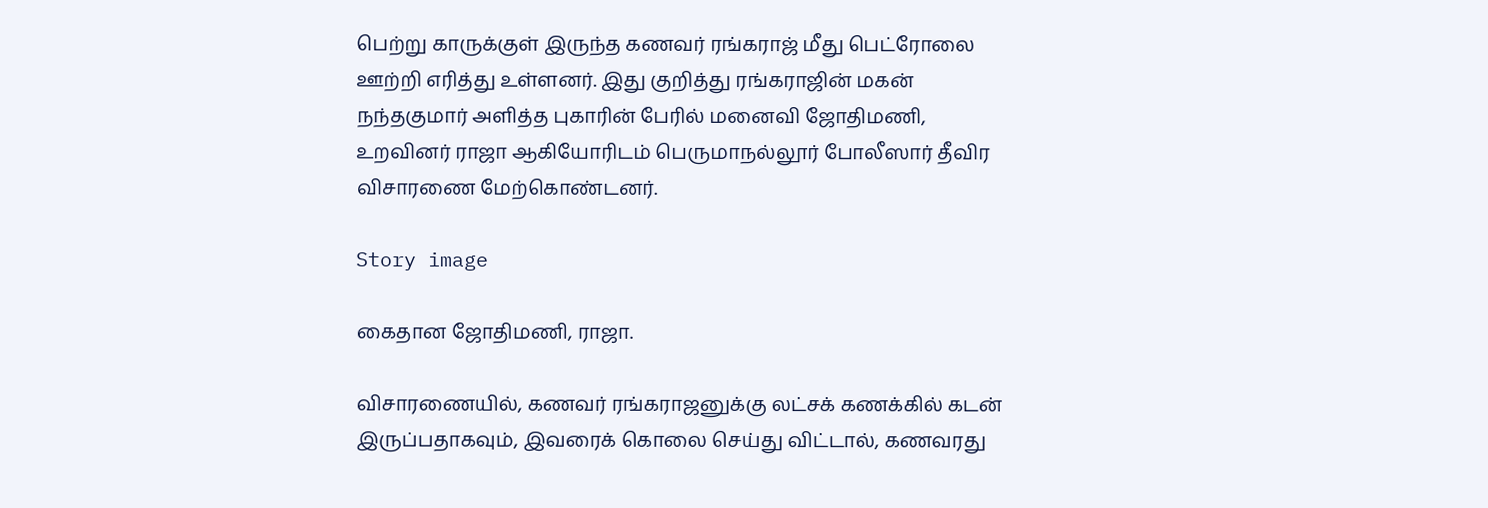பெற்று காருக்குள் இருந்த கணவர் ரங்கராஜ் மீது பெட்ரோலை ஊற்றி எரித்து உள்ளனர். இது குறித்து ரங்கராஜின் மகன் நந்தகுமார் அளித்த புகாரின் பேரில் மனைவி ஜோதிமணி, உறவினர் ராஜா ஆகியோரிடம் பெருமாநல்லூர் போலீஸார் தீவிர விசாரணை மேற்கொண்டனர்.

Story image

கைதான ஜோதிமணி, ராஜா.

விசாரணையில், கணவர் ரங்கராஜனுக்கு லட்சக் கணக்கில் கடன் இருப்பதாகவும், இவரைக் கொலை செய்து விட்டால், கணவரது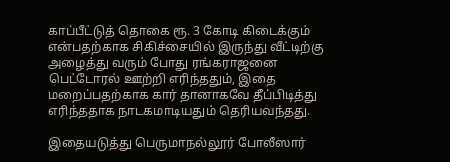காப்பீட்டுத் தொகை ரூ. 3 கோடி கிடைக்கும் என்பதற்காக சிகிச்சையில் இருந்து வீட்டிற்கு அழைத்து வரும் போது ரங்கராஜனை பெட்டோரல் ஊற்றி எரிந்ததும், இதை மறைப்பதற்காக கார் தானாகவே தீப்பிடித்து எரிந்ததாக நாடகமாடியதும் தெரியவந்தது.

இதையடுத்து பெருமாநல்லூர் போலீஸார்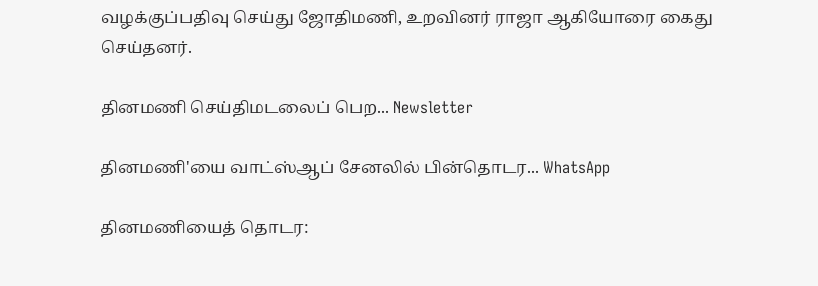வழக்குப்பதிவு செய்து ஜோதிமணி, உறவினர் ராஜா ஆகியோரை கைது செய்தனர்.

தினமணி செய்திமடலைப் பெற... Newsletter

தினமணி'யை வாட்ஸ்ஆப் சேனலில் பின்தொடர... WhatsApp

தினமணியைத் தொடர: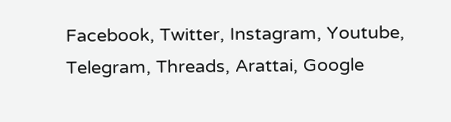Facebook, Twitter, Instagram, Youtube, Telegram, Threads, Arattai, Google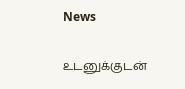News

உடனுக்குடன்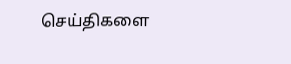செய்திகளை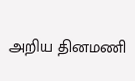அறிய தினமணி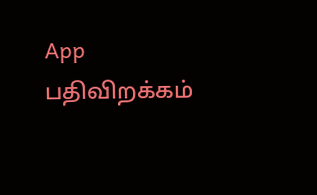App பதிவிறக்கம்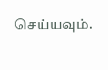செய்யவும்.